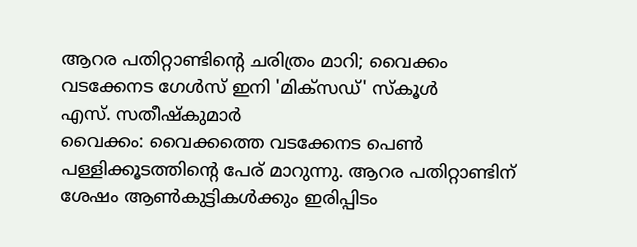ആറര പതിറ്റാണ്ടിന്റെ ചരിത്രം മാറി; വൈക്കം വടക്കേനട ഗേൾസ് ഇനി 'മിക്സഡ്' സ്കൂൾ
എസ്. സതീഷ്കുമാർ
വൈക്കം: വൈക്കത്തെ വടക്കേനട പെൺ പള്ളിക്കൂടത്തിൻ്റെ പേര് മാറുന്നു. ആറര പതിറ്റാണ്ടിന് ശേഷം ആൺകുട്ടികൾക്കും ഇരിപ്പിടം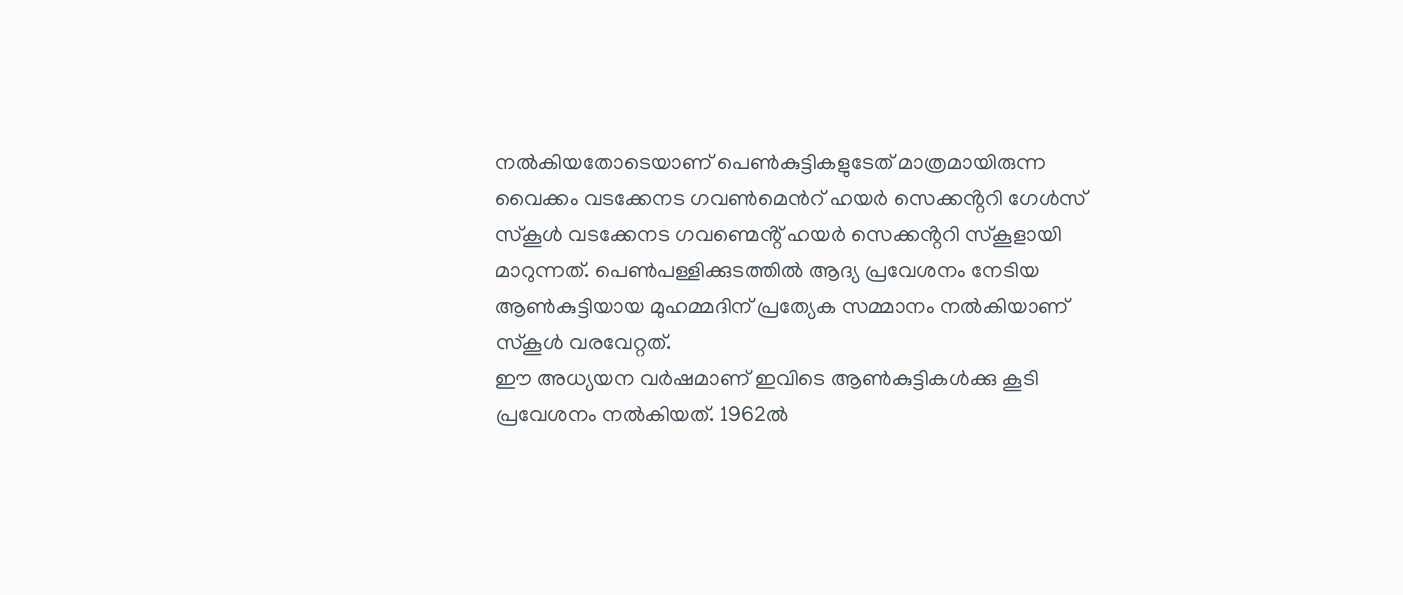നൽകിയതോടെയാണ് പെൺകുട്ടികളുടേത് മാത്രമായിരുന്ന വൈക്കം വടക്കേനട ഗവൺമെൻറ് ഹയർ സെക്കൻ്ററി ഗേൾസ് സ്കൂൾ വടക്കേനട ഗവണ്മെൻ്റ് ഹയർ സെക്കൻ്ററി സ്കൂളായി മാറുന്നത്. പെൺപള്ളിക്കുടത്തിൽ ആദ്യ പ്രവേശനം നേടിയ ആൺകുട്ടിയായ മുഹമ്മദിന് പ്രത്യേക സമ്മാനം നൽകിയാണ് സ്കൂൾ വരവേറ്റത്.
ഈ അധ്യയന വർഷമാണ് ഇവിടെ ആൺകുട്ടികൾക്കു കൂടി പ്രവേശനം നൽകിയത്. 1962ൽ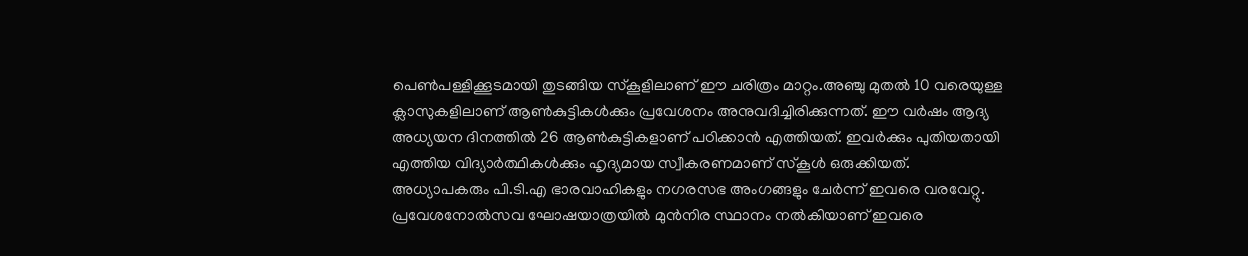പെൺപള്ളിക്കൂടമായി തുടങ്ങിയ സ്കൂളിലാണ് ഈ ചരിത്രം മാറ്റം.അഞ്ചു മുതൽ 10 വരെയുള്ള ക്ലാസുകളിലാണ് ആൺകുട്ടികൾക്കും പ്രവേശനം അനുവദിച്ചിരിക്കുന്നത്. ഈ വർഷം ആദ്യ അധ്യയന ദിനത്തിൽ 26 ആൺകുട്ടികളാണ് പഠിക്കാൻ എത്തിയത്. ഇവർക്കും പുതിയതായി എത്തിയ വിദ്യാർത്ഥികൾക്കും ഹൃദ്യമായ സ്വീകരണമാണ് സ്കൂൾ ഒരുക്കിയത്. അധ്യാപകരും പി.ടി.എ ഭാരവാഹികളും നഗരസഭ അംഗങ്ങളും ചേർന്ന് ഇവരെ വരവേറ്റു. പ്രവേശനോൽസവ ഘോഷയാത്രയിൽ മുൻനിര സ്ഥാനം നൽകിയാണ് ഇവരെ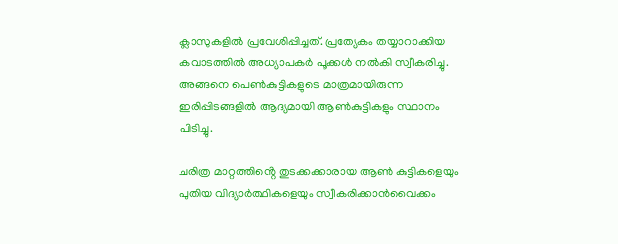ക്ലാസുകളിൽ പ്രവേശിപ്പിച്ചത്. പ്രത്യേകം തയ്യാറാക്കിയ കവാടത്തിൽ അധ്യാപകർ പൂക്കൾ നൽകി സ്വീകരിച്ചു. അങ്ങനെ പെൺകുട്ടികളുടെ മാത്രമായിരുന്ന ഇരിപ്പിടങ്ങളിൽ ആദ്യമായി ആൺകുട്ടികളും സ്ഥാനം പിടിച്ചു.

ചരിത്ര മാറ്റത്തിൻ്റെ തുടക്കക്കാരായ ആൺ കുട്ടികളെയും പുതിയ വിദ്യാർത്ഥികളെയും സ്വീകരിക്കാൻവൈക്കം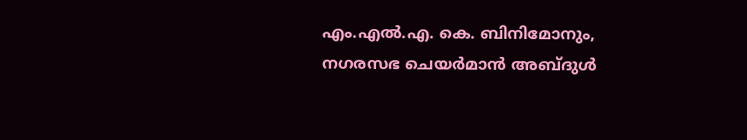എം.എൽ.എ. കെ. ബിനിമോനും, നഗരസഭ ചെയർമാൻ അബ്ദുൾ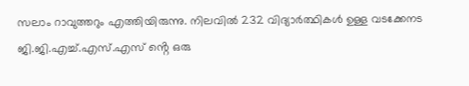സലാം റാവുത്തറും എത്തിയിരുന്നു. നിലവിൽ 232 വിദ്യാർത്ഥികൾ ഉള്ള വടക്കേനട ജി.ജി.എച്ച്.എസ്.എസ് ൻ്റെ ഒരു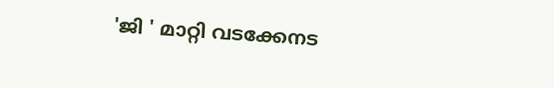'ജി ' മാറ്റി വടക്കേനട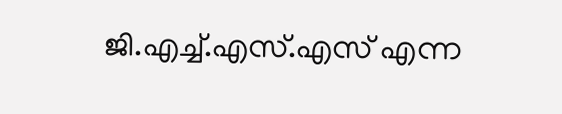ജി.എച്ച്.എസ്.എസ് എന്ന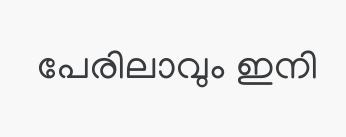പേരിലാവും ഇനി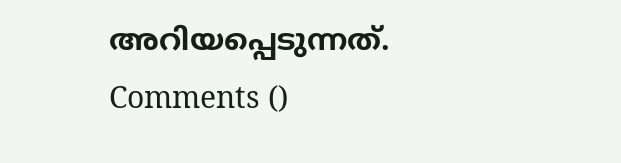അറിയപ്പെടുന്നത്.
Comments ()